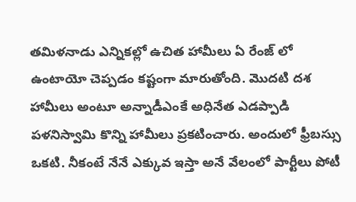తమిళనాడు ఎన్నికల్లో ఉచిత హామీలు ఏ రేంజ్ లో ఉంటాయో చెప్పడం కష్టంగా మారుతోంది. మొదటి దశ హామీలు అంటూ అన్నాడీఎంకే అధినేత ఎడప్పాడి పళనిస్వామి కొన్ని హామీలు ప్రకటించారు. అందులో ఫ్రీబస్సు ఒకటి. నీకంటే నేనే ఎక్కువ ఇస్తా అనే వేలంలో పార్టీలు పోటీ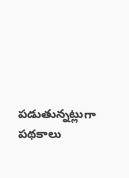పడుతున్నట్లుగా పథకాలు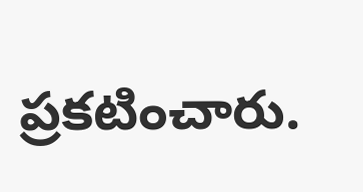ప్రకటించారు.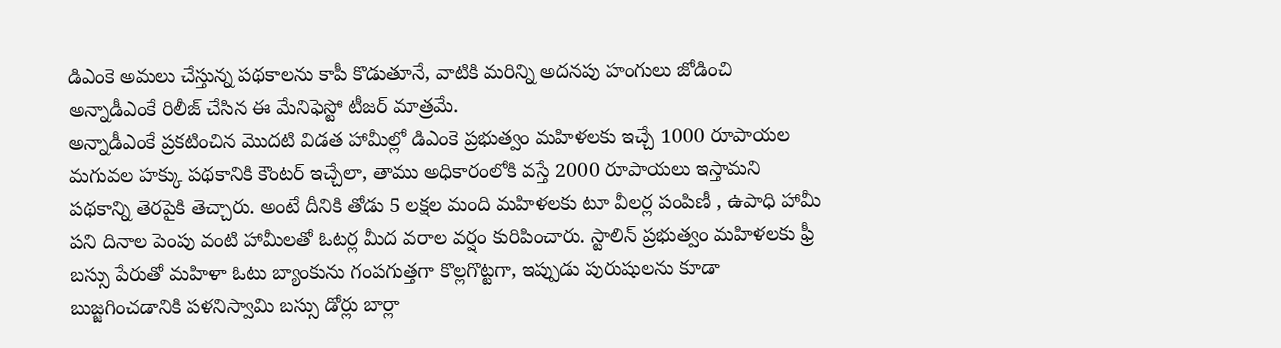డిఎంకె అమలు చేస్తున్న పథకాలను కాపీ కొడుతూనే, వాటికి మరిన్ని అదనపు హంగులు జోడించి అన్నాడీఎంకే రిలీజ్ చేసిన ఈ మేనిఫెస్టో టీజర్ మాత్రమే.
అన్నాడీఎంకే ప్రకటించిన మొదటి విడత హామీల్లో డిఎంకె ప్రభుత్వం మహిళలకు ఇచ్చే 1000 రూపాయల మగువల హక్కు పథకానికి కౌంటర్ ఇచ్చేలా, తాము అధికారంలోకి వస్తే 2000 రూపాయలు ఇస్తామని పథకాన్ని తెరపైకి తెచ్చారు. అంటే దీనికి తోడు 5 లక్షల మంది మహిళలకు టూ వీలర్ల పంపిణీ , ఉపాధి హామీ పని దినాల పెంపు వంటి హామీలతో ఓటర్ల మీద వరాల వర్షం కురిపించారు. స్టాలిన్ ప్రభుత్వం మహిళలకు ఫ్రీ బస్సు పేరుతో మహిళా ఓటు బ్యాంకును గంపగుత్తగా కొల్లగొట్టగా, ఇప్పుడు పురుషులను కూడా బుజ్జగించడానికి పళనిస్వామి బస్సు డోర్లు బార్లా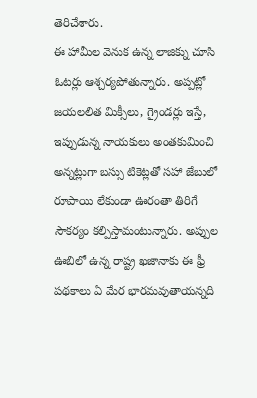తెరిచేశారు.
ఈ హామీల వెనుక ఉన్న లాజిక్ను చూసి ఓటర్లు ఆశ్చర్యపోతున్నారు. అప్పట్లో జయలలిత మిక్సీలు, గ్రైండర్లు ఇస్తే, ఇప్పుడున్న నాయకులు అంతకుమించి అన్నట్లుగా బస్సు టికెట్లతో సహా జేబులో రూపాయి లేకుండా ఊరంతా తిరిగే సౌకర్యం కల్పిస్తామంటున్నారు. అప్పుల ఊబిలో ఉన్న రాష్ట్ర ఖజానాకు ఈ ఫ్రీ పథకాలు ఏ మేర భారమవుతాయన్నది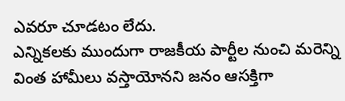ఎవరూ చూడటం లేదు.
ఎన్నికలకు ముందుగా రాజకీయ పార్టీల నుంచి మరెన్ని వింత హామీలు వస్తాయోనని జనం ఆసక్తిగా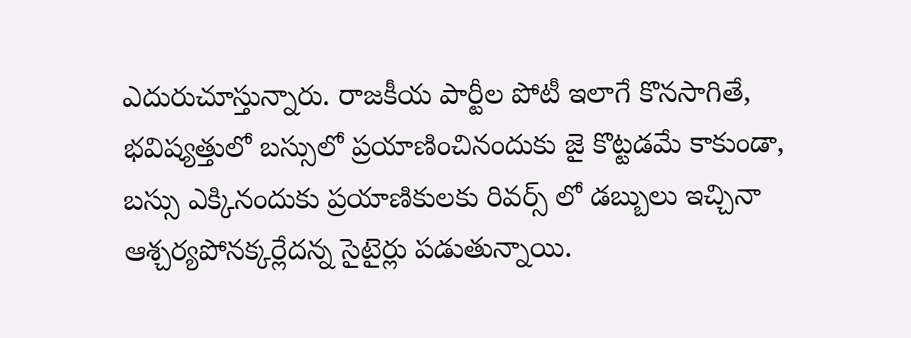ఎదురుచూస్తున్నారు. రాజకీయ పార్టీల పోటీ ఇలాగే కొనసాగితే, భవిష్యత్తులో బస్సులో ప్రయాణించినందుకు జై కొట్టడమే కాకుండా, బస్సు ఎక్కినందుకు ప్రయాణికులకు రివర్స్ లో డబ్బులు ఇచ్చినా ఆశ్చర్యపోనక్కర్లేదన్న సైటైర్లు పడుతున్నాయి.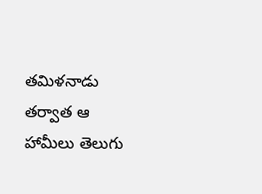తమిళనాడు తర్వాత ఆ హామీలు తెలుగు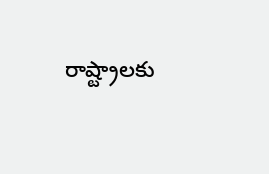రాష్ట్రాలకు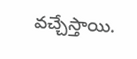వచ్చేస్తాయి.